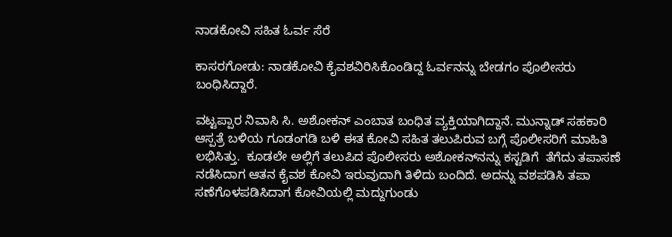ನಾಡಕೋವಿ ಸಹಿತ ಓರ್ವ ಸೆರೆ

ಕಾಸರಗೋಡು: ನಾಡಕೋವಿ ಕೈವಶವಿರಿಸಿಕೊಂಡಿದ್ದ ಓರ್ವನನ್ನು ಬೇಡಗಂ ಪೊಲೀಸರು ಬಂಧಿಸಿದ್ದಾರೆ.

ವಟ್ಟಪ್ಪಾರ ನಿವಾಸಿ ಸಿ. ಅಶೋಕನ್ ಎಂಬಾತ ಬಂಧಿತ ವ್ಯಕ್ತಿಯಾಗಿದ್ದಾನೆ. ಮುನ್ನಾಡ್ ಸಹಕಾರಿ ಆಸ್ಪತ್ರೆ ಬಳಿಯ ಗೂಡಂಗಡಿ ಬಳಿ ಈತ ಕೋವಿ ಸಹಿತ ತಲುಪಿರುವ ಬಗ್ಗೆ ಪೊಲೀಸರಿಗೆ ಮಾಹಿತಿ ಲಭಿಸಿತ್ತು.  ಕೂಡಲೇ ಅಲ್ಲಿಗೆ ತಲುಪಿದ ಪೊಲೀಸರು ಅಶೋಕನ್‌ನನ್ನು ಕಸ್ಟಡಿಗೆ  ತೆಗೆದು ತಪಾಸಣೆ ನಡೆಸಿದಾಗ ಆತನ ಕೈವಶ ಕೋವಿ ಇರುವುದಾಗಿ ತಿಳಿದು ಬಂದಿದೆ. ಅದನ್ನು ವಶಪಡಿಸಿ ತಪಾ ಸಣೆಗೊಳಪಡಿಸಿದಾಗ ಕೋವಿಯಲ್ಲಿ ಮದ್ದುಗುಂಡು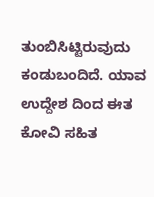ತುಂಬಿಸಿಟ್ಟಿರುವುದು ಕಂಡುಬಂದಿದೆ. ಯಾವ ಉದ್ದೇಶ ದಿಂದ ಈತ ಕೋವಿ ಸಹಿತ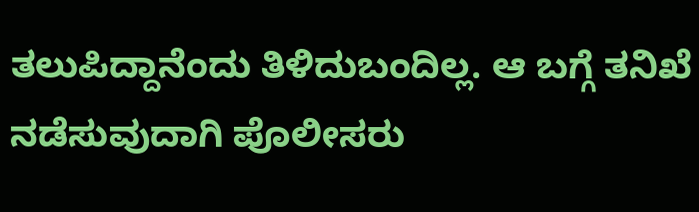ತಲುಪಿದ್ದಾನೆಂದು ತಿಳಿದುಬಂದಿಲ್ಲ. ಆ ಬಗ್ಗೆ ತನಿಖೆ ನಡೆಸುವುದಾಗಿ ಪೊಲೀಸರು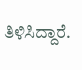ತಿಳಿಸಿದ್ದಾರೆ.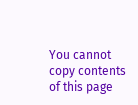You cannot copy contents of this page